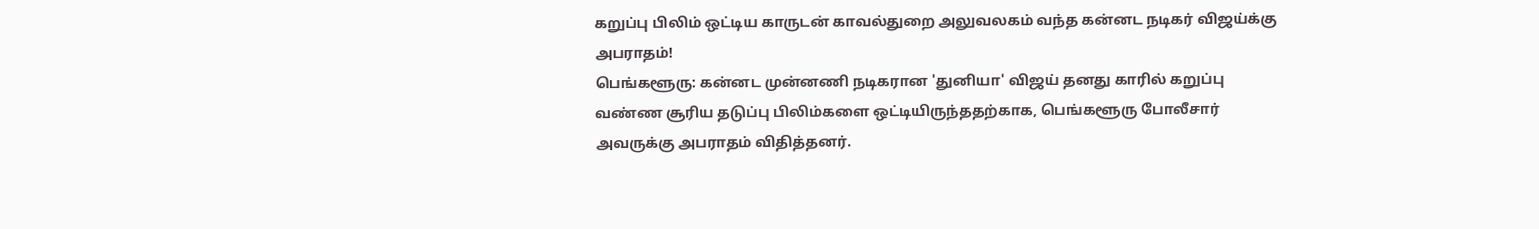கறுப்பு பிலிம் ஒட்டிய காருடன் காவல்துறை அலுவலகம் வந்த கன்னட நடிகர் விஜய்க்கு அபராதம்!
பெங்களூரு: கன்னட முன்னணி நடிகரான 'துனியா' விஜய் தனது காரில் கறுப்பு வண்ண சூரிய தடுப்பு பிலிம்களை ஒட்டியிருந்ததற்காக, பெங்களூரு போலீசார் அவருக்கு அபராதம் விதித்தனர்.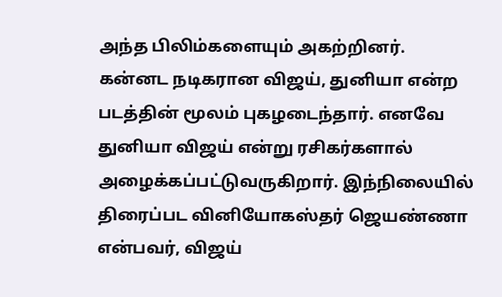அந்த பிலிம்களையும் அகற்றினர்.
கன்னட நடிகரான விஜய், துனியா என்ற படத்தின் மூலம் புகழடைந்தார். எனவே துனியா விஜய் என்று ரசிகர்களால் அழைக்கப்பட்டுவருகிறார். இந்நிலையில் திரைப்பட வினியோகஸ்தர் ஜெயண்ணா என்பவர், விஜய்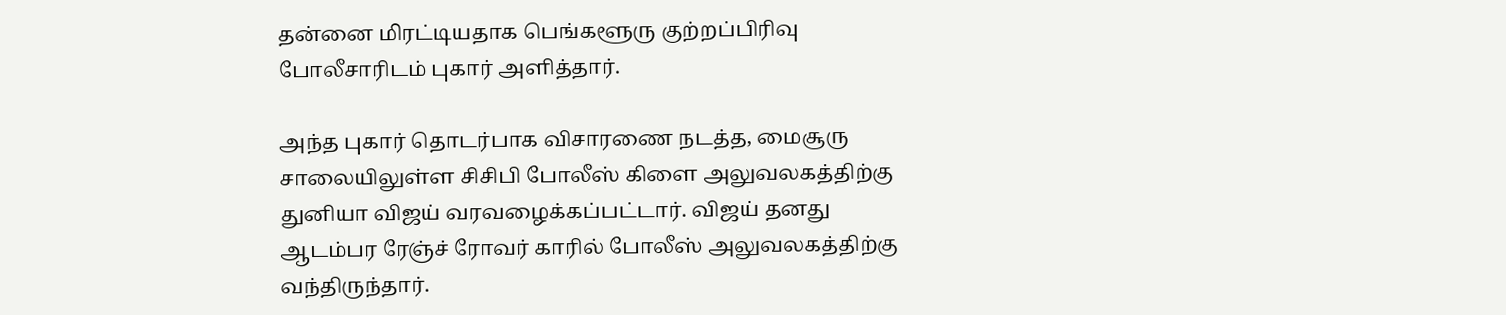தன்னை மிரட்டியதாக பெங்களூரு குற்றப்பிரிவு போலீசாரிடம் புகார் அளித்தார்.

அந்த புகார் தொடர்பாக விசாரணை நடத்த, மைசூரு சாலையிலுள்ள சிசிபி போலீஸ் கிளை அலுவலகத்திற்கு துனியா விஜய் வரவழைக்கப்பட்டார். விஜய் தனது ஆடம்பர ரேஞ்ச் ரோவர் காரில் போலீஸ் அலுவலகத்திற்கு வந்திருந்தார்.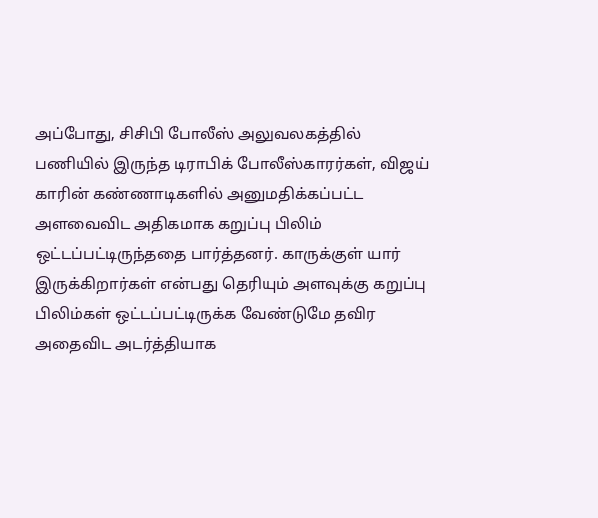அப்போது, சிசிபி போலீஸ் அலுவலகத்தில் பணியில் இருந்த டிராபிக் போலீஸ்காரர்கள், விஜய் காரின் கண்ணாடிகளில் அனுமதிக்கப்பட்ட அளவைவிட அதிகமாக கறுப்பு பிலிம் ஒட்டப்பட்டிருந்ததை பார்த்தனர். காருக்குள் யார் இருக்கிறார்கள் என்பது தெரியும் அளவுக்கு கறுப்பு பிலிம்கள் ஒட்டப்பட்டிருக்க வேண்டுமே தவிர அதைவிட அடர்த்தியாக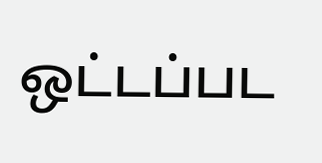ஒட்டப்பட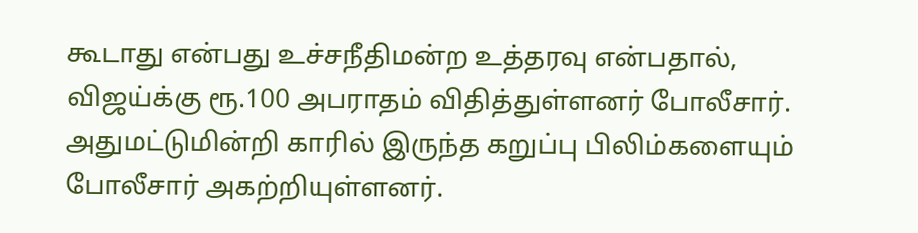கூடாது என்பது உச்சநீதிமன்ற உத்தரவு என்பதால், விஜய்க்கு ரூ.100 அபராதம் விதித்துள்ளனர் போலீசார்.
அதுமட்டுமின்றி காரில் இருந்த கறுப்பு பிலிம்களையும் போலீசார் அகற்றியுள்ளனர்.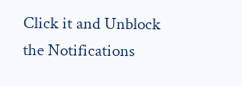Click it and Unblock the Notifications